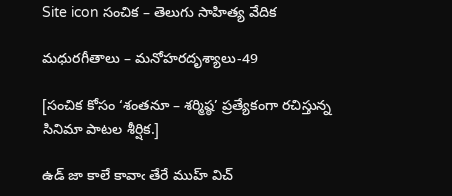Site icon సంచిక – తెలుగు సాహిత్య వేదిక

మధురగీతాలు – మనోహరదృశ్యాలు-49

[సంచిక కోసం ‘శంతనూ – శర్మిష్ఠ’ ప్రత్యేకంగా రచిస్తున్న సినిమా పాటల శీర్షిక.]

ఉడ్ జా కాలే కావాఁ తేరే ముహ్ విచ్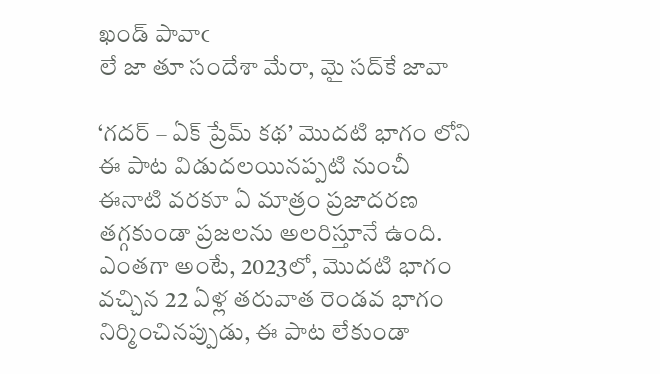ఖండ్ పావాఁ
లే జా తూ సందేశా మేరా, మై సద్‌కే జావా

‘గదర్ – ఏక్ ప్రేమ్ కథ’ మొదటి భాగం లోని ఈ పాట విడుదలయినప్పటి నుంచీ ఈనాటి వరకూ ఏ మాత్రం ప్రజాదరణ తగ్గకుండా ప్రజలను అలరిస్తూనే ఉంది. ఎంతగా అంటే, 2023లో, మొదటి భాగం వచ్చిన 22 ఏళ్ల తరువాత రెండవ భాగం నిర్మించినప్పుడు, ఈ పాట లేకుండా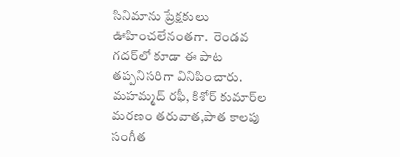సినిమాను ప్రేక్షకులు ఊహించలేనంతగా.  రెండవ గదర్‌లో కూడా ఈ పాట తప్పనిసరిగా వినిపించారు. మహమ్మద్ రఫీ, కిశోర్ కుమార్‌ల మరణం తరువాత,పాత కాలపు సంగీత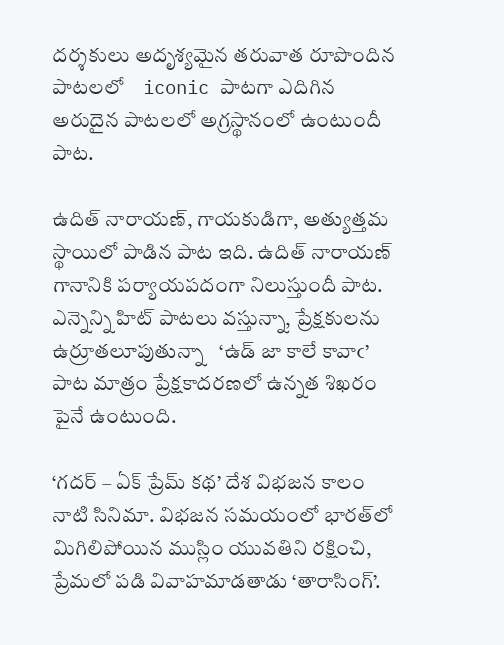దర్శకులు అదృశ్యమైన తరువాత రూపొందిన పాటలలో    iconic పాటగా ఎదిగిన అరుదైన పాటలలో అగ్రస్థానంలో ఉంటుందీ పాట.

ఉదిత్ నారాయణ్, గాయకుడిగా, అత్యుత్తమ స్థాయిలో పాడిన పాట ఇది. ఉదిత్ నారాయణ్ గానానికి పర్యాయపదంగా నిలుస్తుందీ పాట. ఎన్నెన్ని హిట్ పాటలు వస్తున్నా, ప్రేక్షకులను ఉర్రూతలూపుతున్నా   ‘ఉడ్ జా కాలే కావాఁ’ పాట మాత్రం ప్రేక్షకాదరణలో ఉన్నత శిఖరం పైనే ఉంటుంది.

‘గదర్ – ఏక్ ప్రేమ్ కథ’ దేశ విభజన కాలం నాటి సినిమా. విభజన సమయంలో భారత్‌లో మిగిలిపోయిన ముస్లిం యువతిని రక్షించి, ప్రేమలో పడి వివాహమాడతాడు ‘తారాసింగ్’.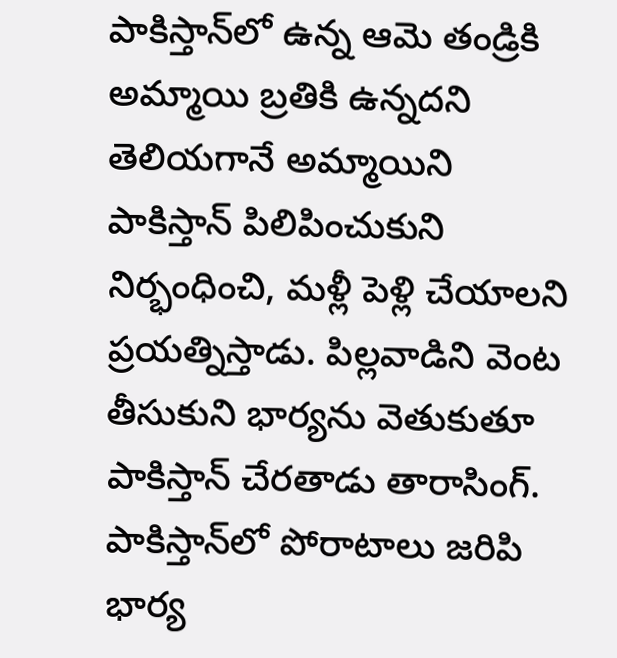పాకిస్తాన్‌లో ఉన్న ఆమె తండ్రికి అమ్మాయి బ్రతికి ఉన్నదని తెలియగానే అమ్మాయిని పాకిస్తాన్ పిలిపించుకుని నిర్భంధించి, మళ్లీ పెళ్లి చేయాలని ప్రయత్నిస్తాడు. పిల్లవాడిని వెంట తీసుకుని భార్యను వెతుకుతూ పాకిస్తాన్ చేరతాడు తారాసింగ్. పాకిస్తాన్‌లో పోరాటాలు జరిపి భార్య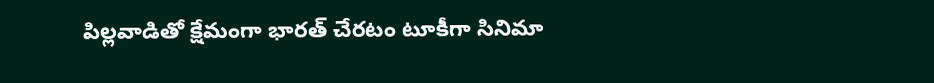పిల్లవాడితో క్షేమంగా భారత్ చేరటం టూకీగా సినిమా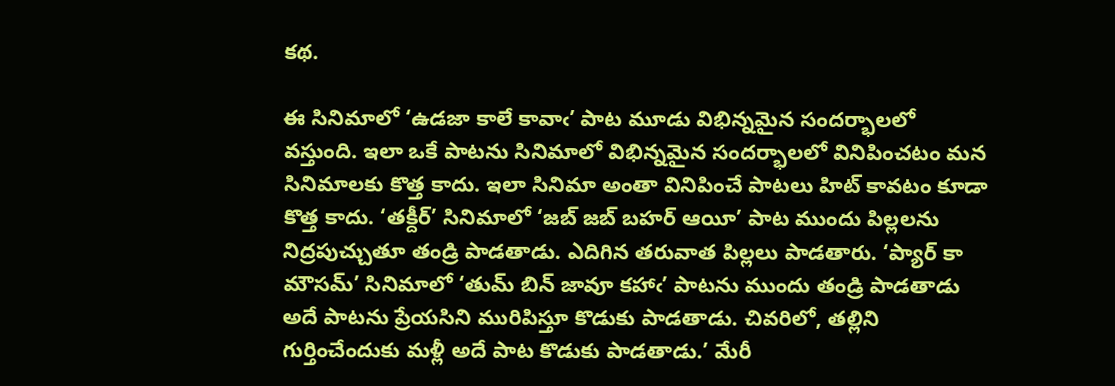కథ.

ఈ సినిమాలో ‘ఉడజా కాలే కావాఁ’ పాట మూడు విభిన్నమైన సందర్భాలలో వస్తుంది. ఇలా ఒకే పాటను సినిమాలో విభిన్నమైన సందర్భాలలో వినిపించటం మన సినిమాలకు కొత్త కాదు. ఇలా సినిమా అంతా వినిపించే పాటలు హిట్ కావటం కూడా కొత్త కాదు. ‘తక్దీర్’ సినిమాలో ‘జబ్ జబ్ బహర్ ఆయీ’ పాట ముందు పిల్లలను నిద్రపుచ్చుతూ తండ్రి పాడతాడు. ఎదిగిన తరువాత పిల్లలు పాడతారు. ‘ప్యార్ కా మౌసమ్’ సినిమాలో ‘తుమ్ బిన్ జావూ కహాఁ’ పాటను ముందు తండ్రి పాడతాడు అదే పాటను ప్రేయసిని మురిపిస్తూ కొడుకు పాడతాడు. చివరిలో, తల్లిని గుర్తించేందుకు మళ్లీ అదే పాట కొడుకు పాడతాడు.’ మేరీ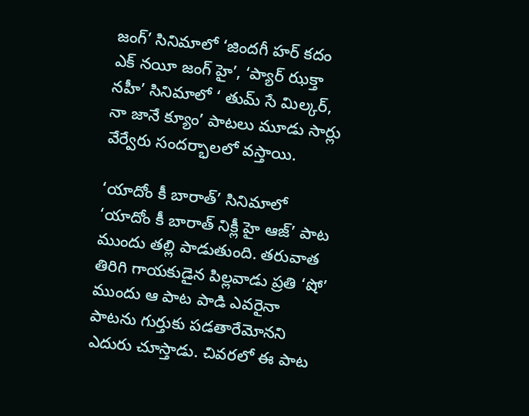జంగ్’ సినిమాలో ‘జిందగీ హర్ కదం ఎక్ నయీ జంగ్ హై’, ‘ప్యార్ ఝక్తా నహీ’ సినిమాలో ‘ తుమ్ సే మిల్కర్, నా జానే క్యూం’ పాటలు మూడు సార్లు వేర్వేరు సందర్భాలలో వస్తాయి.

‘యాదోం కీ బారాత్’ సినిమాలో ‘యాదోం కీ బారాత్ నిక్లీ హై ఆజ్’ పాట ముందు తల్లి పాడుతుంది. తరువాత తిరిగి గాయకుడైన పిల్లవాడు ప్రతి ‘షో’ ముందు ఆ పాట పాడి ఎవరైనా పాటను గుర్తుకు పడతారేమోనని ఎదురు చూస్తాడు. చివరలో ఈ పాట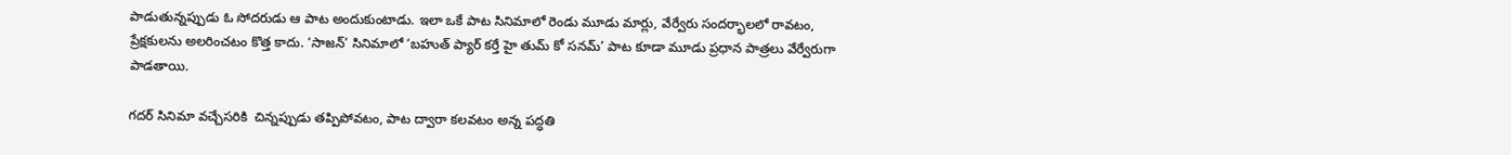పాడుతున్నప్పుడు ఓ సోదరుడు ఆ పాట అందుకుంటాడు. ఇలా ఒకే పాట సినిమాలో రెండు మూడు మార్లు, వేర్వేరు సందర్భాలలో రావటం, ప్రేక్షకులను అలరించటం కొత్త కాదు. ‘సాజన్’ సినిమాలో ‘బహుత్ ప్యార్ కర్తే హై తుమ్ కో సనమ్’ పాట కూడా మూడు ప్రధాన పాత్రలు వేర్వేరుగా పాడతాయి.

గదర్ సినిమా వచ్చేసరికి  చిన్నప్పుడు తప్పిపోవటం, పాట ద్వారా కలవటం అన్న పద్ధతి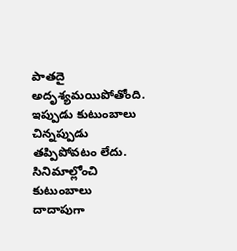పాతదై అదృశ్యమయిపోతోంది. ఇప్పుడు కుటుంబాలు చిన్నప్పుడు తప్పిపోవటం లేదు. సినిమాల్లోంచి కుటుంబాలు దాదాపుగా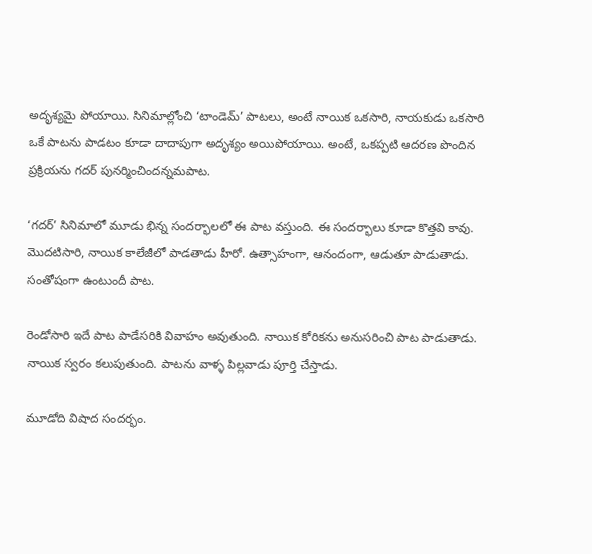అదృశ్యమై పోయాయి. సినిమాల్లోంచి ‘టాండెమ్’ పాటలు, అంటే నాయిక ఒకసారి, నాయకుడు ఒకసారి ఒకే పాటను పాడటం కూడా దాదాపుగా అదృశ్యం అయిపోయాయి. అంటే, ఒకప్పటి ఆదరణ పొందిన ప్రక్రియను గదర్ పునర్మించిందన్నమపాట.

‘గదర్’ సినిమాలో మూడు భిన్న సందర్భాలలో ఈ పాట వస్తుంది. ఈ సందర్భాలు కూడా కొత్తవి కావు. మొదటిసారి, నాయిక కాలేజీలో పాడతాడు హీరో. ఉత్సాహంగా, ఆనందంగా, ఆడుతూ పాడుతాడు. సంతోషంగా ఉంటుందీ పాట.

రెండోసారి ఇదే పాట పాడేసరికి వివాహం అవుతుంది. నాయిక కోరికను అనుసరించి పాట పాడుతాడు. నాయిక స్వరం కలుపుతుంది. పాటను వాళ్ళ పిల్లవాడు పూర్తి చేస్తాడు.

మూడోది విషాద సందర్భం.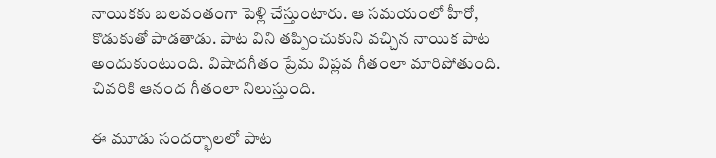నాయికకు బలవంతంగా పెళ్లి చేస్తుంటారు. ఆ సమయంలో హీరో, కొడుకుతో పాడతాడు. పాట విని తప్పించుకుని వచ్చిన నాయిక పాట అందుకుంటుంది. విషాదగీతం ప్రేమ విప్లవ గీతంలా మారిపోతుంది. చివరికి ఆనంద గీతంలా నిలుస్తుంది.

ఈ మూడు సందర్భాలలో పాట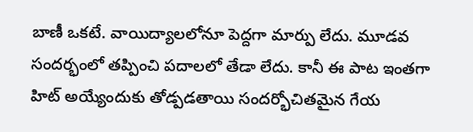బాణీ ఒకటే. వాయిద్యాలలోనూ పెద్దగా మార్పు లేదు. మూడవ సందర్భంలో తప్పించి పదాలలో తేడా లేదు. కానీ ఈ పాట ఇంతగా హిట్ అయ్యేందుకు తోడ్పడతాయి సందర్భోచితమైన గేయ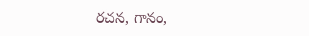రచన, గానం,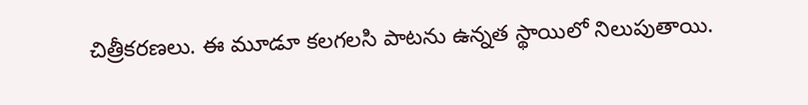చిత్రీకరణలు. ఈ మూడూ కలగలసి పాటను ఉన్నత స్థాయిలో నిలుపుతాయి.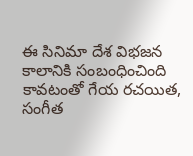ఈ సినిమా దేశ విభజన కాలానికి సంబంధించింది కావటంతో గేయ రచయిత, సంగీత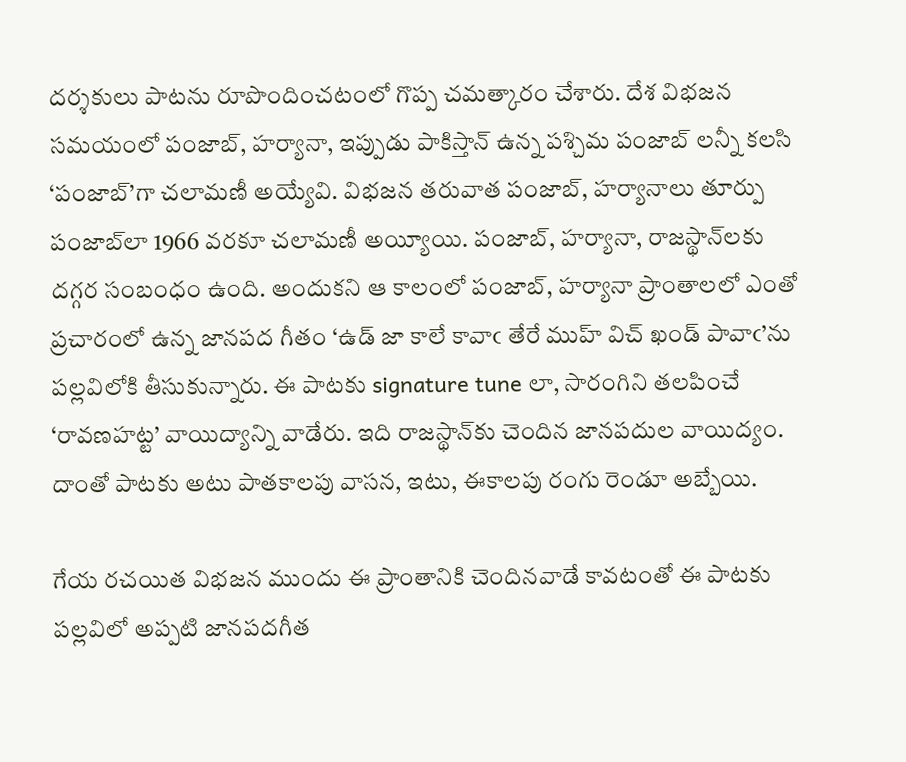దర్శకులు పాటను రూపొందించటంలో గొప్ప చమత్కారం చేశారు. దేశ విభజన సమయంలో పంజాబ్, హర్యానా, ఇప్పుడు పాకిస్తాన్ ఉన్న పశ్చిమ పంజాబ్ లన్నీ కలసి ‘పంజాబ్’గా చలామణీ అయ్యేవి. విభజన తరువాత పంజాబ్, హర్యానాలు తూర్పు పంజాబ్‌లా 1966 వరకూ చలామణీ అయ్యీయి. పంజాబ్, హర్యానా, రాజస్థాన్‍లకు దగ్గర సంబంధం ఉంది. అందుకని ఆ కాలంలో పంజాబ్, హర్యానా ప్రాంతాలలో ఎంతో ప్రచారంలో ఉన్న జానపద గీతం ‘ఉడ్ జా కాలే కావాఁ తేరే ముహ్ విచ్ ఖండ్ పావాఁ’ను పల్లవిలోకి తీసుకున్నారు. ఈ పాటకు signature tune లా, సారంగిని తలపించే ‘రావణహట్ట’ వాయిద్యాన్ని వాడేరు. ఇది రాజస్థాన్‌కు చెందిన జానపదుల వాయిద్యం. దాంతో పాటకు అటు పాతకాలపు వాసన, ఇటు, ఈకాలపు రంగు రెండూ అబ్బేయి.

గేయ రచయిత విభజన ముందు ఈ ప్రాంతానికి చెందినవాడే కావటంతో ఈ పాటకు పల్లవిలో అప్పటి జానపదగీత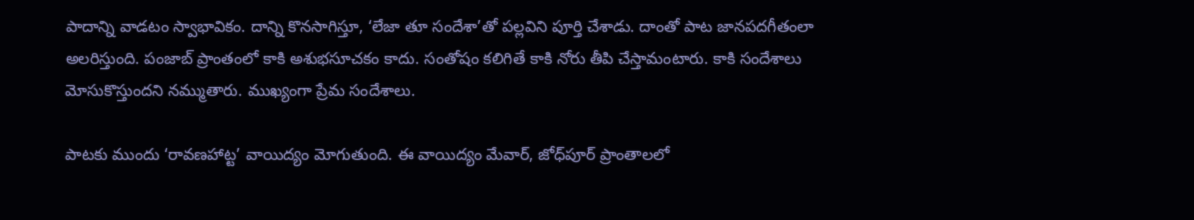పాదాన్ని వాడటం స్వాభావికం. దాన్ని కొనసాగిస్తూ, ‘లేజా తూ సందేశా’తో పల్లవిని పూర్తి చేశాడు. దాంతో పాట జానపదగీతంలా అలరిస్తుంది. పంజాబ్ ప్రాంతంలో కాకి అశుభసూచకం కాదు. సంతోషం కలిగితే కాకి నోరు తీపి చేస్తామంటారు. కాకి సందేశాలు మోసుకొస్తుందని నమ్ముతారు. ముఖ్యంగా ప్రేమ సందేశాలు.

పాటకు ముందు ‘రావణహాట్ట’ వాయిద్యం మోగుతుంది. ఈ వాయిద్యం మేవార్, జోధ్‌పూర్ ప్రాంతాలలో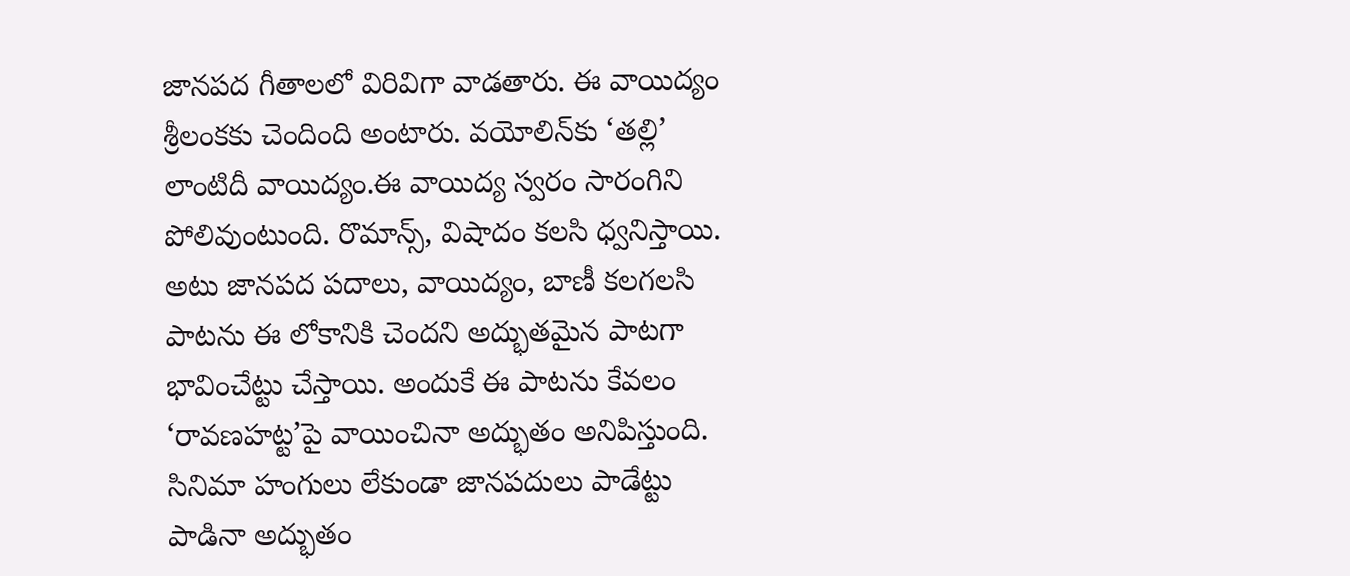జానపద గీతాలలో విరివిగా వాడతారు. ఈ వాయిద్యం శ్రీలంకకు చెందింది అంటారు. వయోలిన్‌కు ‘తల్లి’ లాంటిదీ వాయిద్యం.ఈ వాయిద్య స్వరం సారంగిని పోలివుంటుంది. రొమాన్స్, విషాదం కలసి ధ్వనిస్తాయి.  అటు జానపద పదాలు, వాయిద్యం, బాణీ కలగలసి పాటను ఈ లోకానికి చెందని అద్భుతమైన పాటగా భావించేట్టు చేస్తాయి. అందుకే ఈ పాటను కేవలం ‘రావణహట్ట’పై వాయించినా అద్భుతం అనిపిస్తుంది. సినిమా హంగులు లేకుండా జానపదులు పాడేట్టు పాడినా అద్భుతం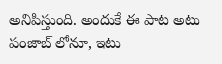అనిపిస్తుంది. అందుకే ఈ పాట అటు పంజాబ్ లోనూ, ఇటు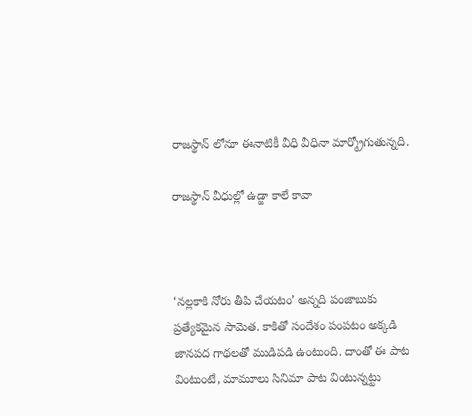రాజస్థాన్ లోనూ ఈనాటికీ వీధి వీధినా మార్మ్రోగుతున్నది.

రాజస్థాన్ వీధుల్లో ఉడ్జా కాలే కావా



‘నల్లకాకి నోరు తీపి చేయటం’ అన్నది పంజాబుకు ప్రత్యేకమైన సామెత. కాకితో సందేశం పంపటం అక్కడి జానపద గాథలతో ముడిపడి ఉంటుంది. దాంతో ఈ పాట వింటుంటే, మామూలు సినిమా పాట వింటున్నట్టు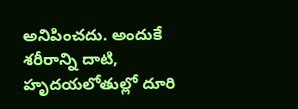అనిపించదు. అందుకే శరీరాన్ని దాటి, హృదయలోతుల్లో దూరి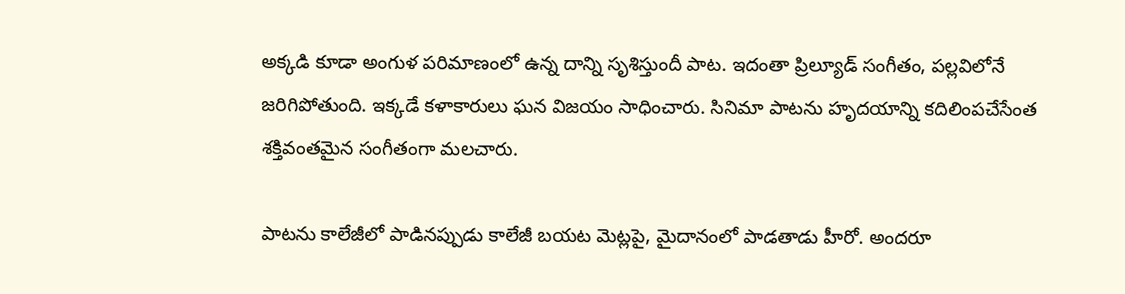అక్కడి కూడా అంగుళ పరిమాణంలో ఉన్న దాన్ని సృశిస్తుందీ పాట. ఇదంతా ప్రిల్యూడ్ సంగీతం, పల్లవిలోనే జరిగిపోతుంది. ఇక్కడే కళాకారులు ఘన విజయం సాధించారు. సినిమా పాటను హృదయాన్ని కదిలింపచేసేంత శక్తివంతమైన సంగీతంగా మలచారు.

పాటను కాలేజీలో పాడినప్పుడు కాలేజీ బయట మెట్లపై, మైదానంలో పాడతాడు హీరో. అందరూ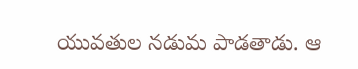యువతుల నడుమ పాడతాడు. ఆ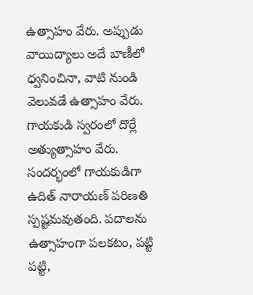ఉత్సాహం వేరు. అప్పుడు వాయిద్యాలు అదే బాణీలో ధ్వనించినా, వాటి నుండి వెలువడే ఉత్సాహం వేరు. గాయకుడి స్వరంలో దొర్లే అత్యుత్సాహం వేరు. సందర్భంలో గాయకుడిగా ఉదిత్ నారాయణ్ పరిణతి స్పష్టమవుతంది. పదాలను ఉత్సాహంగా పలకటం, పట్టి పట్టి,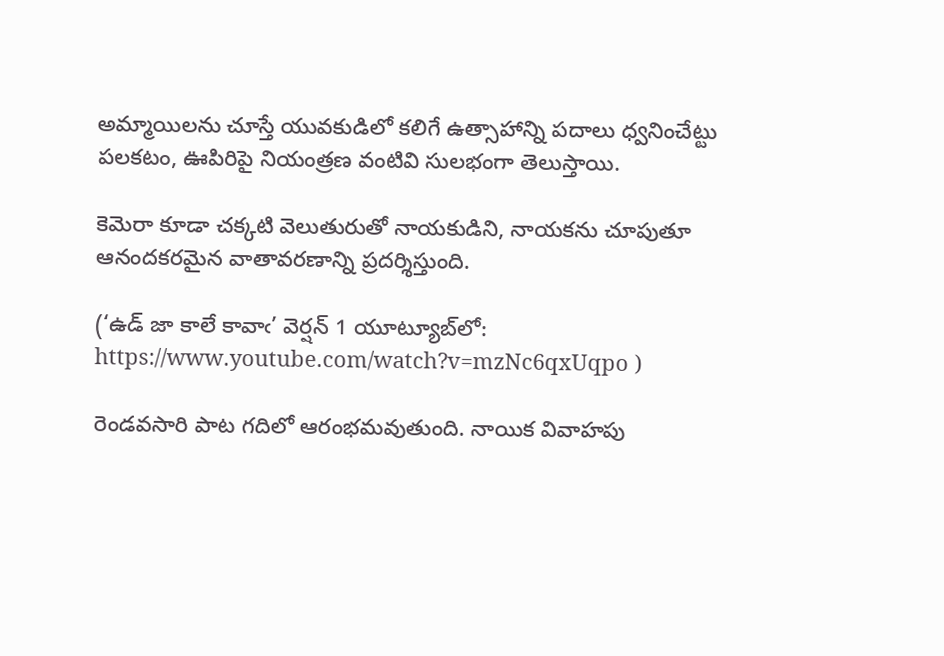అమ్మాయిలను చూస్తే యువకుడిలో కలిగే ఉత్సాహాన్ని పదాలు ధ్వనించేట్టు పలకటం, ఊపిరిపై నియంత్రణ వంటివి సులభంగా తెలుస్తాయి.

కెమెరా కూడా చక్కటి వెలుతురుతో నాయకుడిని, నాయకను చూపుతూ ఆనందకరమైన వాతావరణాన్ని ప్రదర్శిస్తుంది.

(‘ఉడ్ జా కాలే కావాఁ’ వెర్షన్ 1 యూట్యూబ్‌లో:
https://www.youtube.com/watch?v=mzNc6qxUqpo )

రెండవసారి పాట గదిలో ఆరంభమవుతుంది. నాయిక వివాహపు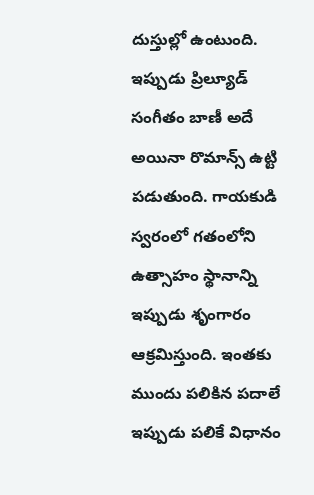దుస్తుల్లో ఉంటుంది. ఇప్పుడు ప్రిల్యూ‌డ్ సంగీతం బాణీ అదే అయినా రొమాన్స్ ఉట్టి పడుతుంది. గాయకుడి స్వరంలో గతంలోని ఉత్సాహం స్థానాన్ని ఇప్పుడు శృంగారం ఆక్రమిస్తుంది. ఇంతకు ముందు పలికిన పదాలే ఇప్పుడు పలికే విధానం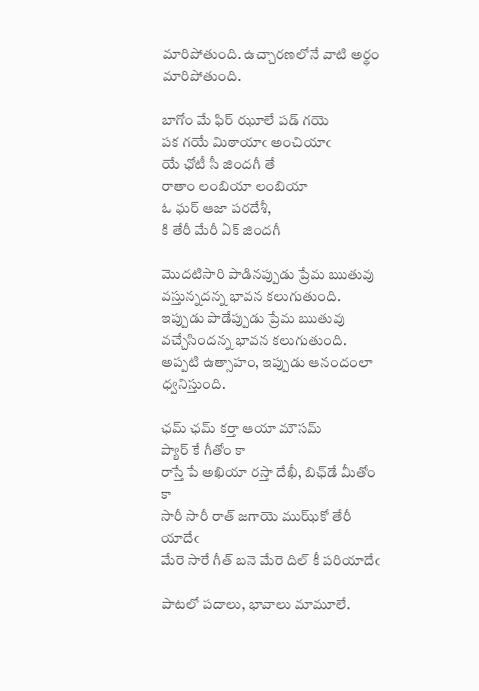మారిపోతుంది. ఉచ్చారణలోనే వాటి అర్థం మారిపోతుంది.

బాగోం మే ఫిర్ ఝూలే పడ్ గయె
పక గయే మిఠాయాఁ అంచియాఁ
యే ఛోటీ సీ జిందగీ తే
రాతాం లంబియా లంబియా
ఓ ఘర్ ఆజా పరదేశీ,
కి తేరీ మేరీ ఏక్ జిందగీ

మొదటిసారి పాడినప్పుడు ప్రేమ ఋతువు వస్తున్నదన్న భావన కలుగుతుంది. ఇప్పుడు పాడేప్పుడు ప్రేమ ఋతువు వచ్చేసిందన్న భావన కలుగుతుంది. అప్పటి ఉత్సాహం, ఇప్పుడు ఆనందంలా ధ్వనిస్తుంది.

ఛమ్ ఛమ్ కర్తా ఆయా మౌసమ్
ప్యార్ కే గీతోం కా
రాస్తే పే అఖియా రస్తా దేఖీ, బిఛ్‌డే మీతోం కా
సారీ సారీ రాత్ జగాయె ముఝ్‍కో తేరీ యాదేఁ
మేరె సారే గీత్ బనె మేరె దిల్ కీ పరియాదేఁ

పాటలో పదాలు, భావాలు మామూలే.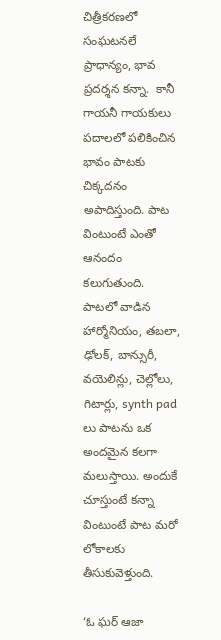చిత్రీకరణలో సంఘటనలే ప్రాధాన్యం, భావ ప్రదర్శన కన్నా.  కానీ గాయనీ గాయకులు పదాలలో పలికించిన భావం పాటకు చిక్కదనం అపాదిస్తుంది. పాట వింటుంటే ఎంతో ఆనందం కలుగుతుంది. పాటలో వాడిన హార్మోనియం, తబలా, ఢోలక్, బాన్సురీ, వయెలిన్లు, చెల్లోలు, గిటార్లు, synth pad లు పాటను ఒక అందమైన కలగా మలుస్తాయి. అందుకే చూస్తుంటే కన్నా వింటుంటే పాట మరో లోకాలకు తీసుకువెళ్తుంది.

‘ఓ ఘర్ ఆజా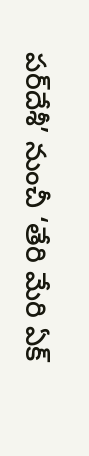పర్‌దేశీ’ నుంచీ ‘తేరి మేరి ఏక్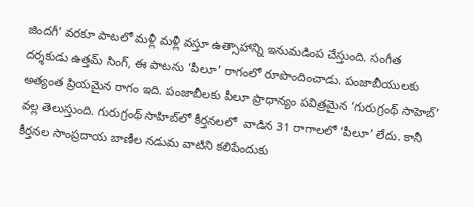జిందగీ’ వరకూ పాటలో మళ్లీ మళ్లీ వస్తూ ఉత్సాహాన్ని ఇనుమడింప చేస్తుంది. సంగీత దర్శకుడు ఉత్తమ్ సింగ్, ఈ పాటను ‘పీలూ’ రాగంలో రూపొందించాడు. పంజాబీయులకు అత్యంత ప్రియమైన రాగం ఇది. పంజాబీలకు పీలూ ప్రాధాన్యం పవిత్రమైన ‘గురుగ్రంథ్ సాహెబ్’ వల్ల తెలుస్తుంది. గురుగ్రంథ్ సాహిబ్‌లో కీర్తనలలో  వాడిన 31 రాగాలలో ‘పీలూ’ లేదు. కానీ కీర్తనల సాంప్రదాయ బాణీల నడుమ వాటిని కలిపేందుకు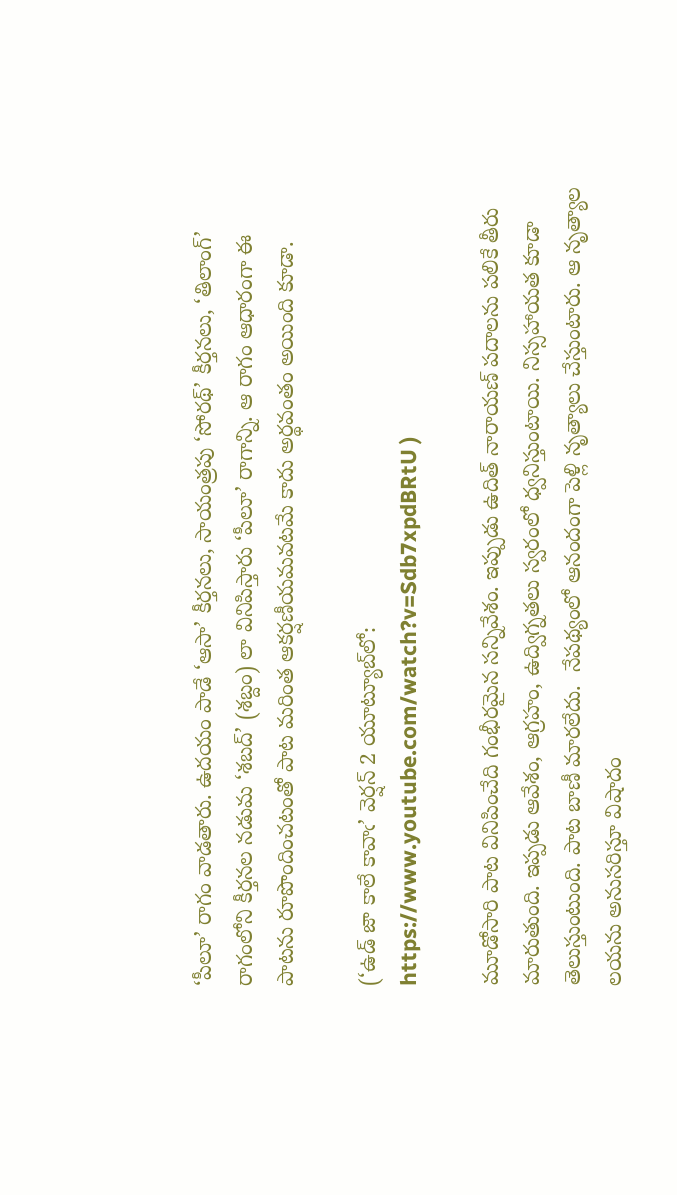‘పీలూ’ రాగం వాడతారు. ఉదయం పాడే ‘ఆసా’ కీర్తనలు, సాయంత్రపు ‘సోరథ్’ కీర్తనలు, ‘తిలాంగ్’ రాగంలోని కీర్తనల నడుమ ‘శబద్’ (శబ్దం) లా వినిపిస్తారు ‘పీలూ’ రాగాన్ని. ఆ రాగం ఆధారంగా ఈ పాటను రూపొందించటంతో పాట మరింత ఆకర్షణీయమవటమే కాదు అర్థవంతం అయింది కూడా.

(‘ఉడ్ జా కాలే కావాఁ’ వెర్షన్ 2 యూట్యూబ్‌లో:
https://www.youtube.com/watch?v=Sdb7xpdBRtU )

మూడోసారి పాట వినిపించేది గంభీరమైన సన్నివేశం. ఇప్పుడు ఉదిత్ నారాయణ్ పదాలను పలికే తీరు మారుతుంది. ఇప్పడు ఆవేశం, ఆగ్రహం, ఉద్విగ్నతలు స్వరంలో ధ్వనిస్తుంటాయి. నిస్సహాయత కూడా తెలుస్తుంటుంది. పాట బాణీ మారలేదు.  నేపథ్యంలో ఆనందంగా పెళ్లి నృత్యాలు చేస్తుంటారు. ఆ నృత్యాల లయను అనుసరిస్తూ విషాదం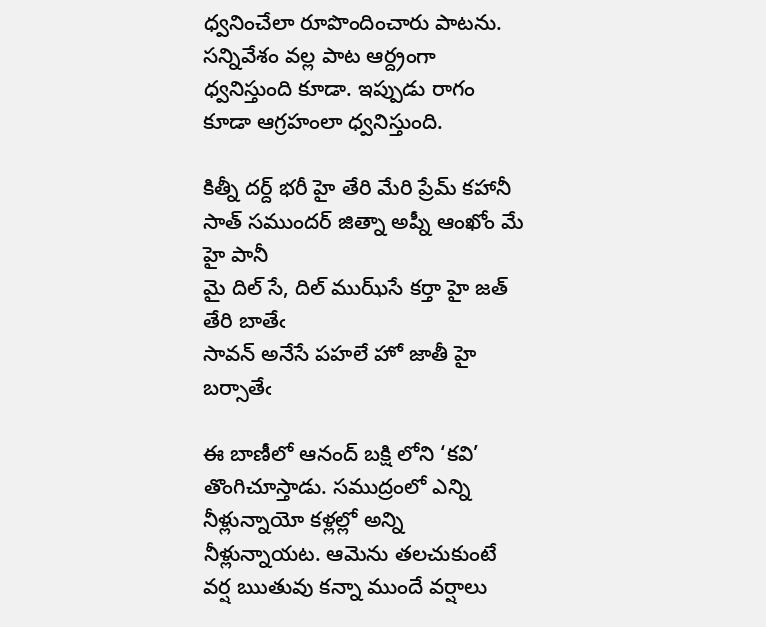ధ్వనించేలా రూపొందించారు పాటను. సన్నివేశం వల్ల పాట ఆర్ద్రంగా ధ్వనిస్తుంది కూడా. ఇప్పుడు రాగం కూడా ఆగ్రహంలా ధ్వనిస్తుంది.

కిత్నీ దర్ద్ భరీ హై తేరి మేరి ప్రేమ్ కహానీ
సాత్ సముందర్ జిత్నా అప్నీ ఆంఖోం మే హై పానీ
మై దిల్ సే, దిల్ ముఝ్‌సే కర్తా హై జత్ తేరి బాతేఁ
సావన్ అనేసే పహలే హో జాతీ హై బర్సాతేఁ

ఈ బాణీలో ఆనంద్ బక్షి లోని ‘కవి’ తొంగిచూస్తాడు. సముద్రంలో ఎన్ని నీళ్లున్నాయో కళ్లల్లో అన్ని నీళ్లున్నాయట. ఆమెను తలచుకుంటే వర్ష ఋతువు కన్నా ముందే వర్షాలు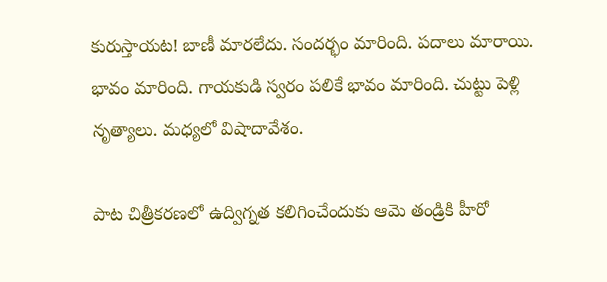కురుస్తాయట! బాణీ మారలేదు. సందర్భం మారింది. పదాలు మారాయి. భావం మారింది. గాయకుడి స్వరం పలికే భావం మారింది. చుట్టు పెళ్లి నృత్యాలు. మధ్యలో విషాదావేశం.

పాట చిత్రీకరణలో ఉద్విగ్నత కలిగించేందుకు ఆమె తండ్రికి హీరో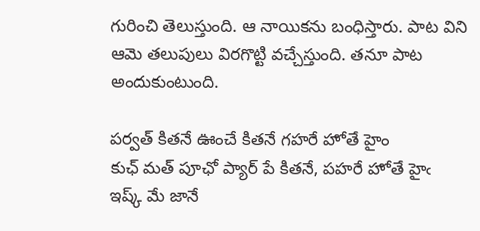గురించి తెలుస్తుంది. ఆ నాయికను బంధిస్తారు. పాట విని ఆమె తలుపులు విరగొట్టి వచ్చేస్తుంది. తనూ పాట అందుకుంటుంది.

పర్వత్ కితనే ఊంచే కితనే గహరే హోతే హైం
కుఛ్ మత్ పూఛో ప్యార్ పే కితనే, పహరే హోతే హైఁ
ఇష్క్ మే జానే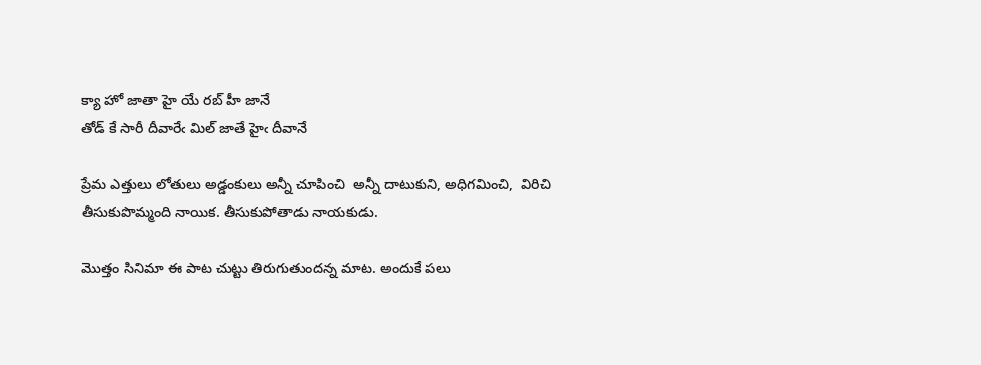క్యా హో జాతా హై యే రబ్ హీ జానే
తోడ్ కే సారీ దీవారేఁ మిల్ జాతే హైఁ దీవానే

ప్రేమ ఎత్తులు లోతులు అడ్డంకులు అన్నీ చూపించి  అన్నీ దాటుకుని, అధిగమించి,  విరిచి తీసుకుపొమ్మంది నాయిక. తీసుకుపోతాడు నాయకుడు.

మొత్తం సినిమా ఈ పాట చుట్టు తిరుగుతుందన్న మాట. అందుకే పలు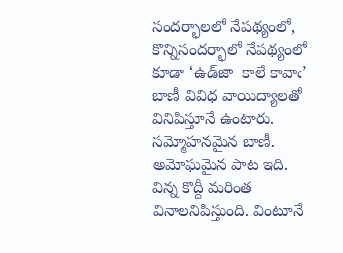సందర్భాలలో నేపథ్యంలో, కొన్నిసందర్భాలో నేపథ్యంలో  కూడా ‘ఉడ్‌జా  కాలే కావాఁ’ బాణీ వివిధ వాయిద్యాలతో వినిపిస్తూనే ఉంటారు. సమ్మోహనమైన బాణీ. అమోఘమైన పాట ఇది. విన్న కొద్దీ మరింత వినాలనిపిస్తుంది. వింటూనే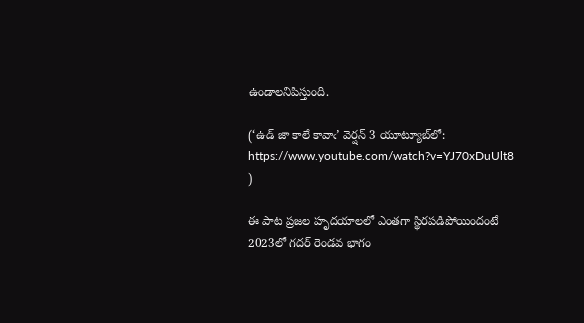ఉండాలనిపిస్తుంది.

(‘ఉడ్ జా కాలే కావాఁ’ వెర్షన్ 3 యూట్యూబ్‌లో:
https://www.youtube.com/watch?v=YJ70xDuUlt8 )

ఈ పాట ప్రజల హృదయాలలో ఎంతగా స్థిరపడిపోయిందంటే 2023లో గదర్ రెండవ భాగం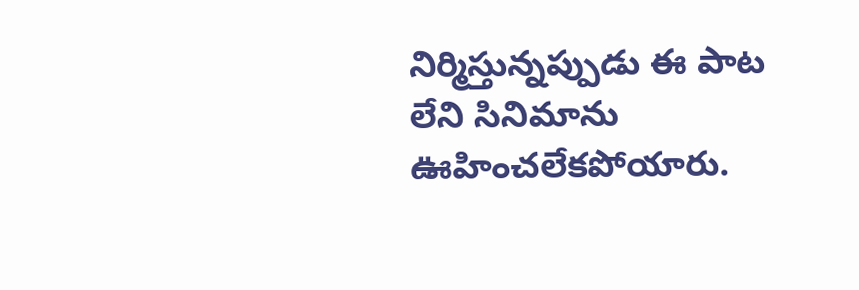నిర్మిస్తున్నప్పుడు ఈ పాట లేని సినిమాను ఊహించలేకపోయారు.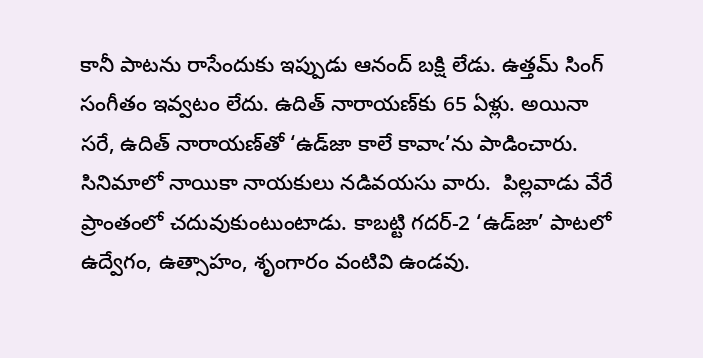కానీ పాటను రాసేందుకు ఇప్పుడు ఆనంద్ బక్షి లేడు. ఉత్తమ్ సింగ్ సంగీతం ఇవ్వటం లేదు. ఉదిత్ నారాయణ్‌కు 65 ఏళ్లు. అయినా సరే, ఉదిత్ నారాయణ్‌తో ‘ఉడ్‌జా కాలే కావాఁ’ను పాడించారు. సినిమాలో నాయికా నాయకులు నడివయసు వారు.  పిల్లవాడు వేరే ప్రాంతంలో చదువుకుంటుంటాడు. కాబట్టి గదర్-2 ‘ఉడ్‍జా’ పాటలో ఉద్వేగం, ఉత్సాహం, శృంగారం వంటివి ఉండవు.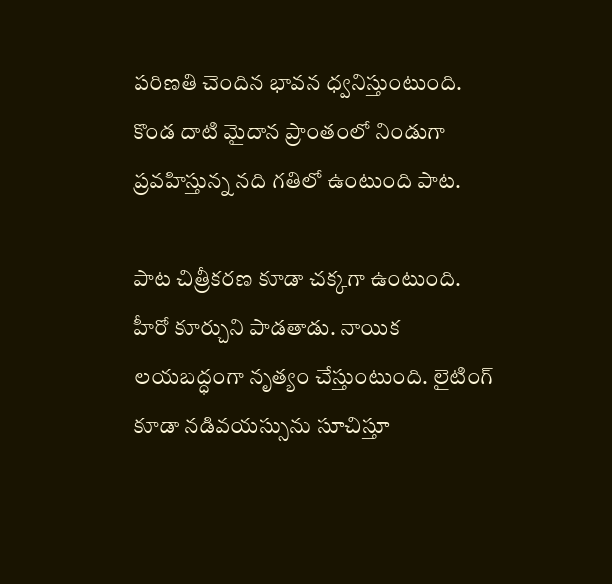పరిణతి చెందిన భావన ధ్వనిస్తుంటుంది. కొండ దాటి మైదాన ప్రాంతంలో నిండుగా ప్రవహిస్తున్న నది గతిలో ఉంటుంది పాట.

పాట చిత్రీకరణ కూడా చక్కగా ఉంటుంది. హీరో కూర్చుని పాడతాడు. నాయిక లయబద్ధంగా నృత్యం చేస్తుంటుంది. లైటింగ్ కూడా నడివయస్సును సూచిస్తూ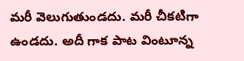మరీ వెలుగుతుండదు. మరీ చీకటిగా ఉండదు. అదీ గాక పాట వింటూన్న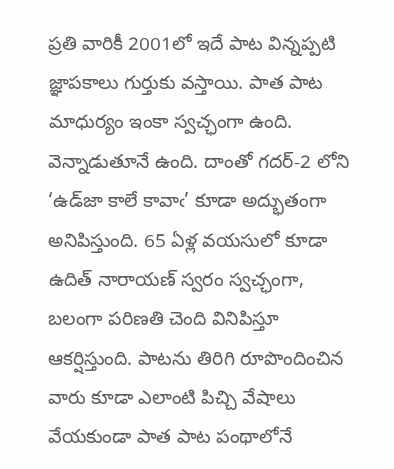ప్రతి వారికీ 2001లో ఇదే పాట విన్నప్పటి జ్ఞాపకాలు గుర్తుకు వస్తాయి. పాత పాట మాధుర్యం ఇంకా స్వచ్ఛంగా ఉంది. వెన్నాడుతూనే ఉంది. దాంతో గదర్-2 లోని ‘ఉడ్‌జా కాలే కావాఁ’ కూడా అద్భుతంగా అనిపిస్తుంది. 65 ఏళ్ల వయసులో కూడా ఉదిత్ నారాయణ్ స్వరం స్వచ్ఛంగా, బలంగా పరిణతి చెంది వినిపిస్తూ ఆకర్షిస్తుంది. పాటను తిరిగి రూపొందించిన వారు కూడా ఎలాంటి పిచ్చి వేషాలు వేయకుండా పాత పాట పంథాలోనే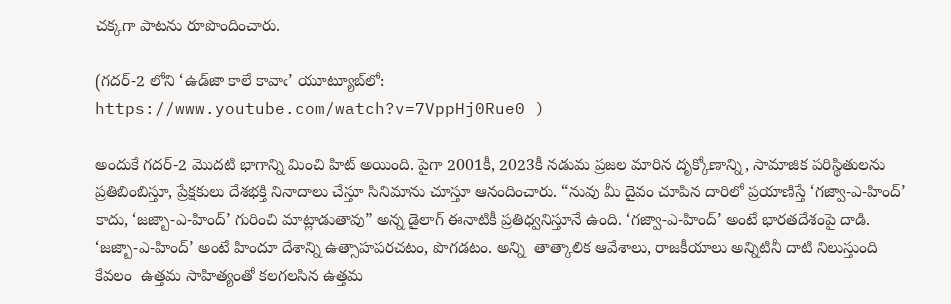చక్కగా పాటను రూపొందించారు.

(గదర్-2 లోని ‘ఉడ్‌జా కాలే కావాఁ’ యూట్యూబ్‌లో:
https://www.youtube.com/watch?v=7VppHj0Rue0 )

అందుకే గదర్-2 మొదటి భాగాన్ని మించి హిట్ అయింది. పైగా 2001కీ, 2023కీ నడుమ ప్రజల మారిన దృక్కోణాన్ని, సామాజిక పరిస్థితులను ప్రతిబింబిస్తూ, ప్రేక్షకులు దేశభక్తి నినాదాలు చేస్తూ సినిమాను చూస్తూ ఆనందించారు. “నువు మీ దైవం చూపిన దారిలో ప్రయాణిస్తే ‘గజ్వా-ఎ-హింద్’ కాదు, ‘జజ్బా-ఎ-హింద్’ గురించి మాట్లాడుతావు” అన్న డైలాగ్ ఈనాటికీ ప్రతిధ్వనిస్తూనే ఉంది. ‘గజ్వా-ఎ-హింద్’ అంటే భారతదేశంపై దాడి. ‘జజ్బా-ఎ-హింద్’ అంటే హిందూ దేశాన్ని ఉత్సాహపరచటం, పొగడటం. అన్ని  తాత్కాలిక ఆవేశాలు, రాజకీయాలు అన్నిటినీ దాటి నిలుస్తుంది కేవలం  ఉత్తమ సాహిత్యంతో కలగలసిన ఉత్తమ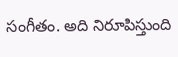సంగీతం. అది నిరూపిస్తుంది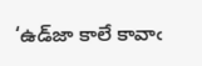‘ఉడ్‍జా కాలే కావాఁ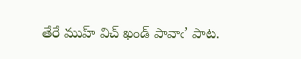తేరే ముహ్ విచ్ ఖండ్ పావాఁ’ పాట.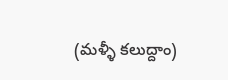(మళ్ళీ కలుద్దాం)